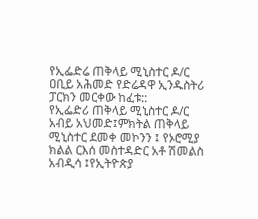የኢፌድሬ ጠቅላይ ሚኒስተር ዶ/ር ዐቢይ አሕመድ የድሬዳዋ ኢንዱስትሪ ፓርክን መርቀው ከፈቱ::
የኢፌድሪ ጠቅላይ ሚኒስተር ዶ/ር አብይ አህመድ፤ምክትል ጠቅላይ ሚኒስተር ደመቀ መኮንን ፤ የኦሮሚያ ክልል ርእሰ መስተዳድር አቶ ሽመልስ አብዲሳ ፤የኢትዮጵያ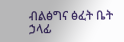ብልፅግና ፅፈት ቤት ኃላፊ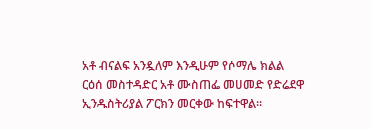አቶ ብናልፍ አንዷለም እንዲሁም የሶማሌ ክልል ርዕሰ መስተዳድር አቶ ሙስጠፌ መሀመድ የድሬደዋ ኢንዱስትሪያል ፖርክን መርቀው ከፍተዋል።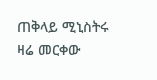ጠቅላይ ሚኒስትሩ ዛሬ መርቀው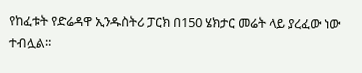የከፈቱት የድሬዳዋ ኢንዱስትሪ ፓርክ በ150 ሄክታር መሬት ላይ ያረፈው ነው ተብሏል።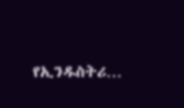የኢንዱስትሪ…